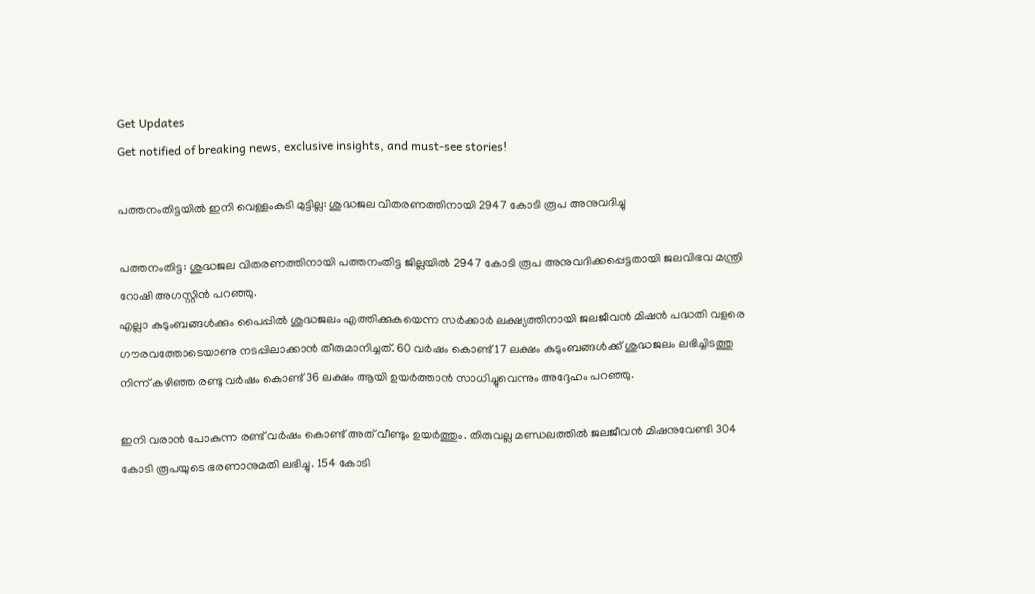Get Updates
Get notified of breaking news, exclusive insights, and must-see stories!

പത്തനംതിട്ടയില്‍ ഇനി വെള്ളംകുടി മുട്ടില്ല: ശുദ്ധജല വിതരണത്തിനായി 2947 കോടി രൂപ അനുവദിച്ചു

പത്തനംതിട്ട: ശുദ്ധജല വിതരണത്തിനായി പത്തനംതിട്ട ജില്ലയില്‍ 2947 കോടി രൂപ അനുവദിക്കപ്പെട്ടതായി ജലവിഭവ മന്ത്രി റോഷി അഗസ്റ്റിന്‍ പറഞ്ഞു.
എല്ലാ കുടുംബങ്ങള്‍ക്കും പൈപ്പില്‍ ശുദ്ധജലം എത്തിക്കുകയെന്ന സര്‍ക്കാര്‍ ലക്ഷ്യത്തിനായി ജലജീവന്‍ മിഷന്‍ പദ്ധതി വളരെ ഗൗരവത്തോടെയാണു നടപ്പിലാക്കാന്‍ തീരുമാനിച്ചത്. 60 വര്‍ഷം കൊണ്ട് 17 ലക്ഷം കുടുംബങ്ങള്‍ക്ക് ശുദ്ധജലം ലഭിച്ചിടത്തു നിന്ന് കഴിഞ്ഞ രണ്ടു വര്‍ഷം കൊണ്ട് 36 ലക്ഷം ആയി ഉയര്‍ത്താന്‍ സാധിച്ചുവെന്നും അദ്ദേഹം പറഞ്ഞു.

ഇനി വരാന്‍ പോകുന്ന രണ്ട് വര്‍ഷം കൊണ്ട് അത് വീണ്ടും ഉയര്‍ത്തും. തിരുവല്ല മണ്ഡലത്തില്‍ ജലജീവന്‍ മിഷനുവേണ്ടി 304 കോടി രൂപയുടെ ഭരണാനുമതി ലഭിച്ചു. 154 കോടി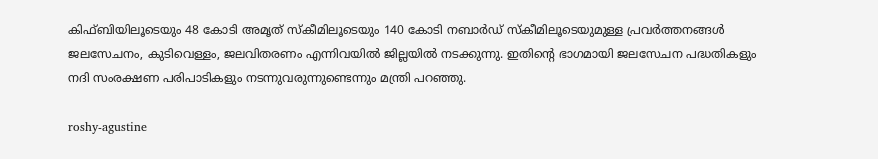കിഫ്ബിയിലൂടെയും 48 കോടി അമൃത് സ്‌കീമിലൂടെയും 140 കോടി നബാര്‍ഡ് സ്‌കീമിലൂടെയുമുള്ള പ്രവര്‍ത്തനങ്ങള്‍ ജലസേചനം, കുടിവെള്ളം, ജലവിതരണം എന്നിവയില്‍ ജില്ലയില്‍ നടക്കുന്നു. ഇതിന്റെ ഭാഗമായി ജലസേചന പദ്ധതികളും നദി സംരക്ഷണ പരിപാടികളും നടന്നുവരുന്നുണ്ടെന്നും മന്ത്രി പറഞ്ഞു.

roshy-agustine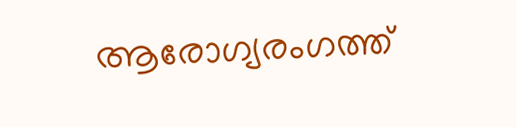ആരോഗ്യരംഗത്ത്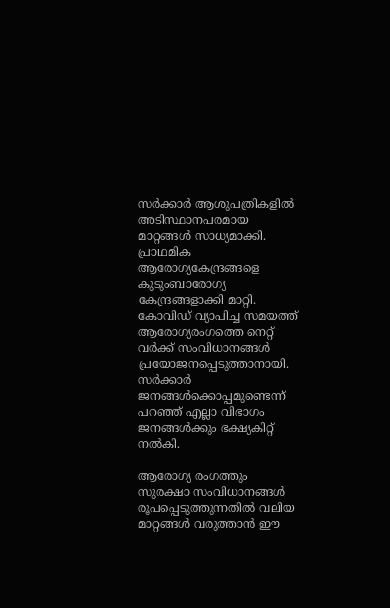സര്‍ക്കാര്‍ ആശുപത്രികളില്‍ അടിസ്ഥാനപരമായ മാറ്റങ്ങള്‍ സാധ്യമാക്കി. പ്രാഥമിക ആരോഗ്യകേന്ദ്രങ്ങളെ കുടുംബാരോഗ്യ കേന്ദ്രങ്ങളാക്കി മാറ്റി. കോവിഡ് വ്യാപിച്ച സമയത്ത് ആരോഗ്യരംഗത്തെ നെറ്റ് വര്‍ക്ക് സംവിധാനങ്ങള്‍ പ്രയോജനപ്പെടുത്താനായി. സര്‍ക്കാര്‍ ജനങ്ങള്‍ക്കൊപ്പമുണ്ടെന്ന് പറഞ്ഞ് എല്ലാ വിഭാഗം ജനങ്ങള്‍ക്കും ഭക്ഷ്യകിറ്റ് നല്‍കി.

ആരോഗ്യ രംഗത്തും സുരക്ഷാ സംവിധാനങ്ങള്‍ രൂപപ്പെടുത്തുന്നതില്‍ വലിയ മാറ്റങ്ങള്‍ വരുത്താന്‍ ഈ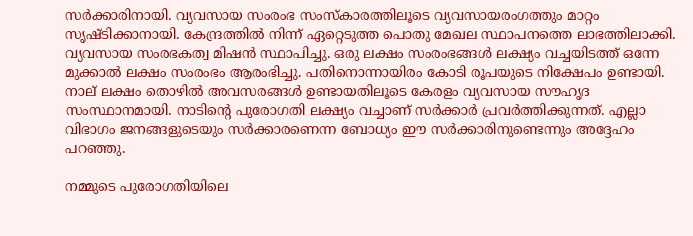സര്‍ക്കാരിനായി. വ്യവസായ സംരംഭ സംസ്‌കാരത്തിലൂടെ വ്യവസായരംഗത്തും മാറ്റം സൃഷ്ടിക്കാനായി. കേന്ദ്രത്തില്‍ നിന്ന് ഏറ്റെടുത്ത പൊതു മേഖല സ്ഥാപനത്തെ ലാഭത്തിലാക്കി. വ്യവസായ സംരഭകത്വ മിഷന്‍ സ്ഥാപിച്ചു. ഒരു ലക്ഷം സംരംഭങ്ങള്‍ ലക്ഷ്യം വച്ചയിടത്ത് ഒന്നേ മുക്കാല്‍ ലക്ഷം സംരംഭം ആരംഭിച്ചു. പതിനൊന്നായിരം കോടി രൂപയുടെ നിക്ഷേപം ഉണ്ടായി. നാല് ലക്ഷം തൊഴില്‍ അവസരങ്ങള്‍ ഉണ്ടായതിലൂടെ കേരളം വ്യവസായ സൗഹൃദ സംസ്ഥാനമായി. നാടിന്റെ പുരോഗതി ലക്ഷ്യം വച്ചാണ് സര്‍ക്കാര്‍ പ്രവര്‍ത്തിക്കുന്നത്. എല്ലാ വിഭാഗം ജനങ്ങളുടെയും സര്‍ക്കാരണെന്ന ബോധ്യം ഈ സര്‍ക്കാരിനുണ്ടെന്നും അദ്ദേഹം പറഞ്ഞു.

നമ്മുടെ പുരോഗതിയിലെ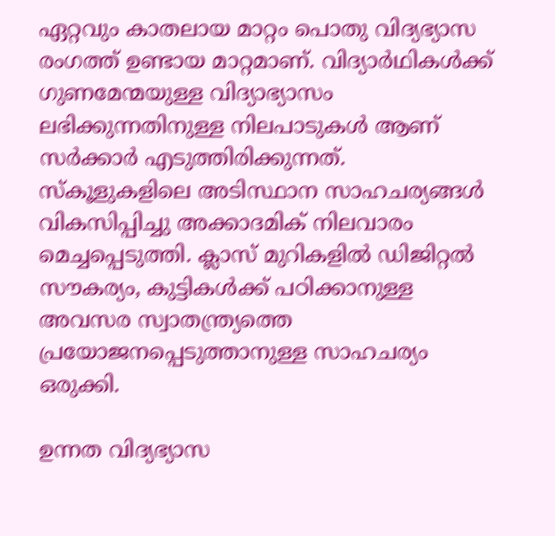ഏറ്റവും കാതലായ മാറ്റം പൊതു വിദ്യഭ്യാസ രംഗത്ത് ഉണ്ടായ മാറ്റമാണ്. വിദ്യാര്‍ഥികള്‍ക്ക് ഗുണമേന്മയുള്ള വിദ്യാഭ്യാസം ലഭിക്കുന്നതിനുള്ള നിലപാടുകള്‍ ആണ് സര്‍ക്കാര്‍ എടുത്തിരിക്കുന്നത്. സ്‌കൂളുകളിലെ അടിസ്ഥാന സാഹചര്യങ്ങള്‍ വികസിപ്പിച്ചു അക്കാദമിക് നിലവാരം മെച്ചപ്പെടുത്തി. ക്ലാസ് മുറികളില്‍ ഡിജിറ്റല്‍ സൗകര്യം, കുട്ടികള്‍ക്ക് പഠിക്കാനുള്ള അവസര സ്വാതന്ത്ര്യത്തെ പ്രയോജനപ്പെടുത്താനുള്ള സാഹചര്യം ഒരുക്കി.

ഉന്നത വിദ്യഭ്യാസ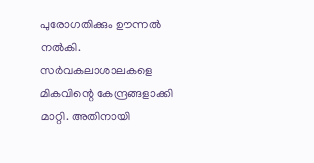പുരോഗതിക്കും ഊന്നല്‍ നല്‍കി. സര്‍വകലാശാലകളെ മികവിന്റെ കേന്ദ്രങ്ങളാക്കി മാറ്റി. അതിനായി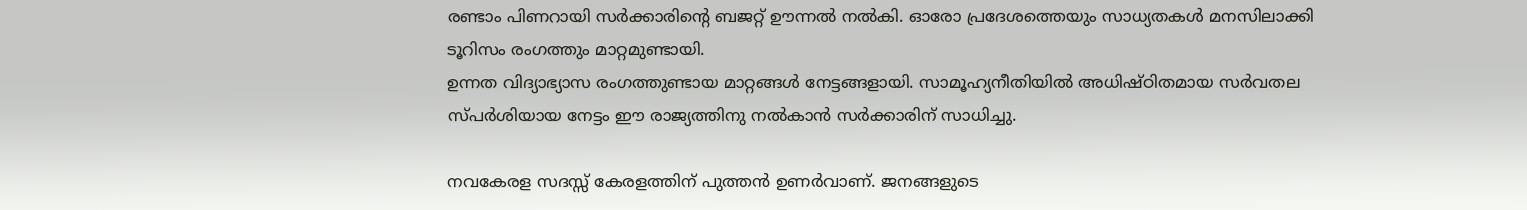രണ്ടാം പിണറായി സര്‍ക്കാരിന്റെ ബജറ്റ് ഊന്നല്‍ നല്‍കി. ഓരോ പ്രദേശത്തെയും സാധ്യതകള്‍ മനസിലാക്കി ടൂറിസം രംഗത്തും മാറ്റമുണ്ടായി.
ഉന്നത വിദ്യാഭ്യാസ രംഗത്തുണ്ടായ മാറ്റങ്ങള്‍ നേട്ടങ്ങളായി. സാമൂഹ്യനീതിയില്‍ അധിഷ്ഠിതമായ സര്‍വതല സ്പര്‍ശിയായ നേട്ടം ഈ രാജ്യത്തിനു നല്‍കാന്‍ സര്‍ക്കാരിന് സാധിച്ചു.

നവകേരള സദസ്സ് കേരളത്തിന് പുത്തന്‍ ഉണര്‍വാണ്. ജനങ്ങളുടെ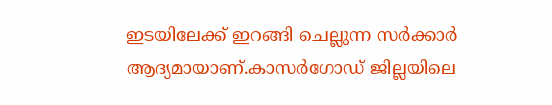ഇടയിലേക്ക് ഇറങ്ങി ചെല്ലുന്ന സര്‍ക്കാര്‍ ആദ്യമായാണ്.കാസര്‍ഗോഡ് ജില്ലയിലെ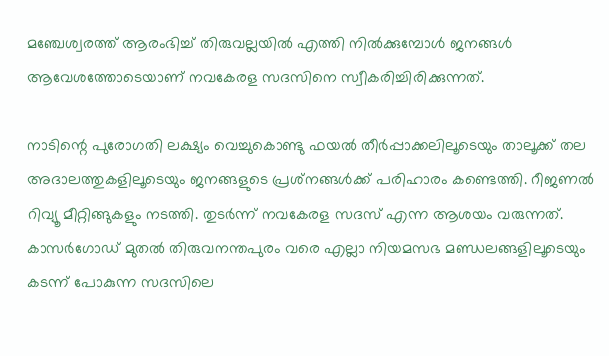മഞ്ചേശ്വരത്ത് ആരംഭിച്ച് തിരുവല്ലയില്‍ എത്തി നില്‍ക്കുമ്പോള്‍ ജനങ്ങള്‍ ആവേശത്തോടെയാണ് നവകേരള സദസിനെ സ്വീകരിച്ചിരിക്കുന്നത്.

നാടിന്റെ പുരോഗതി ലക്ഷ്യം വെച്ചുകൊണ്ടു ഫയല്‍ തീര്‍പ്പാക്കലിലൂടെയും താലൂക്ക് തല അദാലത്തുകളിലൂടെയും ജനങ്ങളുടെ പ്രശ്‌നങ്ങള്‍ക്ക് പരിഹാരം കണ്ടെത്തി. റീജണല്‍ റിവ്യൂ മീറ്റിങ്ങുകളും നടത്തി. തുടര്‍ന്ന് നവകേരള സദസ് എന്ന ആശയം വരുന്നത്. കാസര്‍ഗോഡ് മുതല്‍ തിരുവനന്തപുരം വരെ എല്ലാ നിയമസഭ മണ്ഡലങ്ങളിലൂടെയും കടന്ന് പോകുന്ന സദസിലെ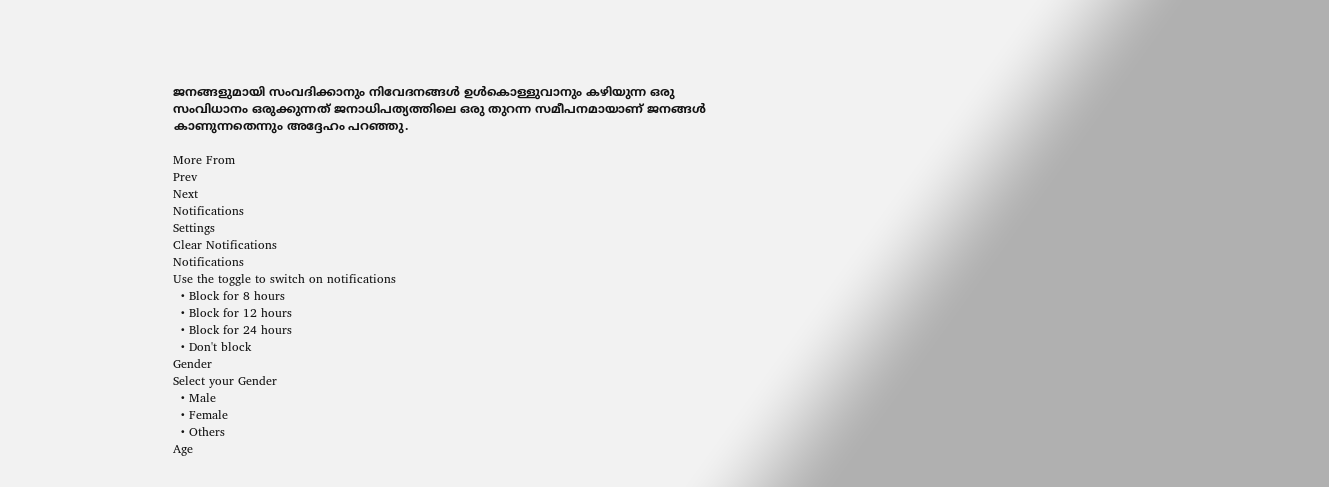ജനങ്ങളുമായി സംവദിക്കാനും നിവേദനങ്ങള്‍ ഉള്‍കൊള്ളുവാനും കഴിയുന്ന ഒരു സംവിധാനം ഒരുക്കുന്നത് ജനാധിപത്യത്തിലെ ഒരു തുറന്ന സമീപനമായാണ് ജനങ്ങള്‍ കാണുന്നതെന്നും അദ്ദേഹം പറഞ്ഞു.

More From
Prev
Next
Notifications
Settings
Clear Notifications
Notifications
Use the toggle to switch on notifications
  • Block for 8 hours
  • Block for 12 hours
  • Block for 24 hours
  • Don't block
Gender
Select your Gender
  • Male
  • Female
  • Others
Age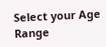Select your Age Range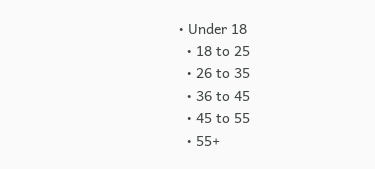• Under 18
  • 18 to 25
  • 26 to 35
  • 36 to 45
  • 45 to 55
  • 55+